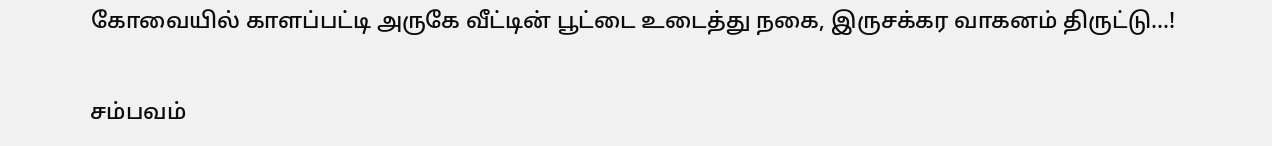கோவையில் காளப்பட்டி அருகே வீட்டின் பூட்டை உடைத்து நகை, இருசக்கர வாகனம் திருட்டு…!

சம்பவம்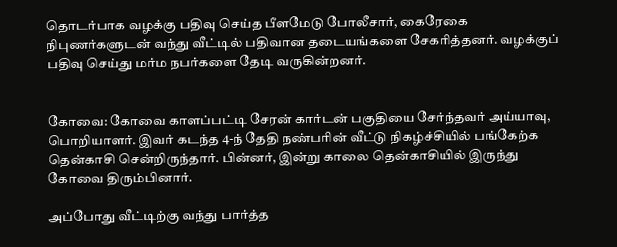தொடர்பாக வழக்கு பதிவு செய்த பீளமேடு போலீசார், கைரேகை நிபுணர்களுடன் வந்து வீட்டில் பதிவான தடையங்களை சேகரித்தனர். வழக்குப் பதிவு செய்து மர்ம நபர்களை தேடி வருகின்றனர்.


கோவை: கோவை காளப்பட்டி சேரன் கார்டன் பகுதியை சேர்ந்தவர் அய்யாவு, பொறியாளர். இவர் கடந்த 4-ந் தேதி நண்பரின் வீட்டு நிகழ்ச்சியில் பங்கேற்க தென்காசி சென்றிருந்தார். பின்னர், இன்று காலை தென்காசியில் இருந்து கோவை திரும்பினார்.

அப்போது வீட்டிற்கு வந்து பார்த்த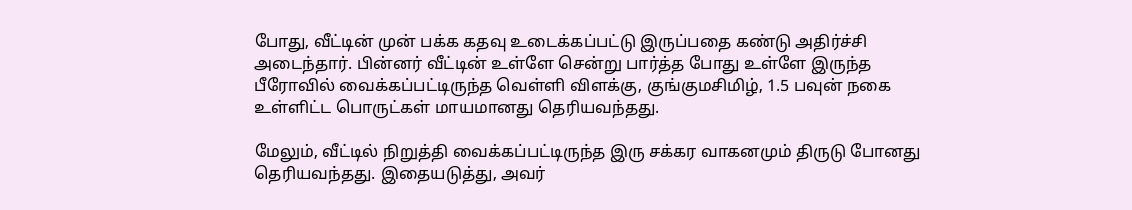போது, வீட்டின் முன் பக்க கதவு உடைக்கப்பட்டு இருப்பதை கண்டு அதிர்ச்சி அடைந்தார். பின்னர் வீட்டின் உள்ளே சென்று பார்த்த போது உள்ளே இருந்த பீரோவில் வைக்கப்பட்டிருந்த வெள்ளி விளக்கு, குங்குமசிமிழ், 1.5 பவுன் நகை உள்ளிட்ட பொருட்கள் மாயமானது தெரியவந்தது.

மேலும், வீட்டில் நிறுத்தி வைக்கப்பட்டிருந்த இரு சக்கர வாகனமும் திருடு போனது தெரியவந்தது. இதையடுத்து, அவர்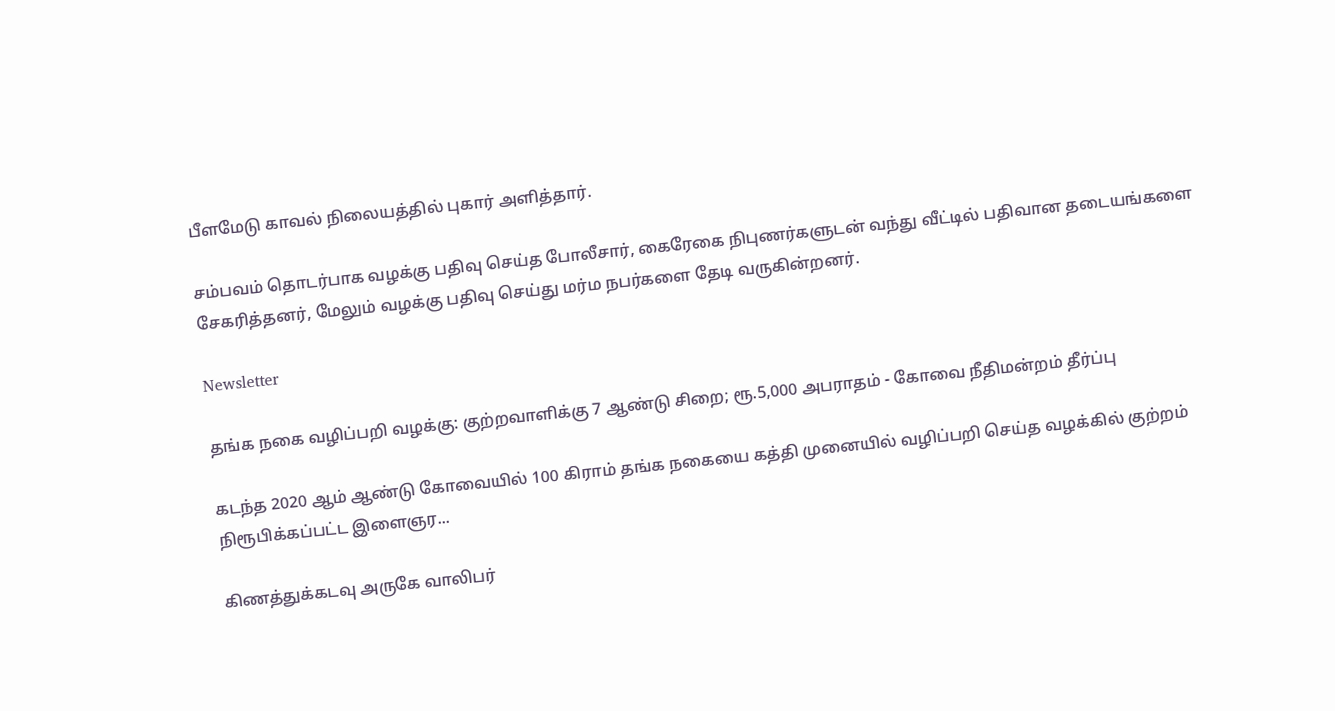பீளமேடு காவல் நிலையத்தில் புகார் அளித்தார்.

சம்பவம் தொடர்பாக வழக்கு பதிவு செய்த போலீசார், கைரேகை நிபுணர்களுடன் வந்து வீட்டில் பதிவான தடையங்களை சேகரித்தனர், மேலும் வழக்கு பதிவு செய்து மர்ம நபர்களை தேடி வருகின்றனர்.

Newsletter

தங்க நகை வழிப்பறி வழக்கு: குற்றவாளிக்கு 7 ஆண்டு சிறை; ரூ.5,000 அபராதம் - கோவை நீதிமன்றம் தீர்ப்பு

கடந்த 2020 ஆம் ஆண்டு கோவையில் 100 கிராம் தங்க நகையை கத்தி முனையில் வழிப்பறி செய்த வழக்கில் குற்றம் நிரூபிக்கப்பட்ட இளைஞர...

கிணத்துக்கடவு அருகே வாலிபர்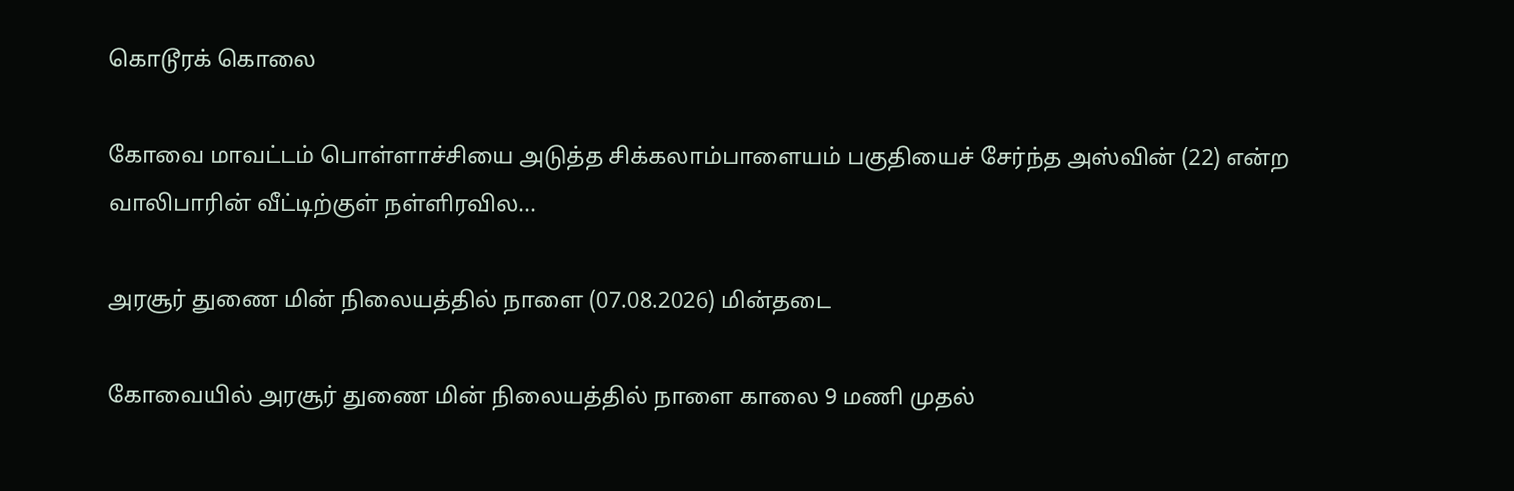கொடூரக் கொலை

கோவை மாவட்டம் பொள்ளாச்சியை அடுத்த சிக்கலாம்பாளையம் பகுதியைச் சேர்ந்த அஸ்வின் (22) என்ற வாலிபாரின் வீட்டிற்குள் நள்ளிரவில...

அரசூர் துணை மின் நிலையத்தில் நாளை (07.08.2026) மின்தடை

கோவையில் அரசூர் துணை மின் நிலையத்தில் நாளை காலை 9 மணி முதல்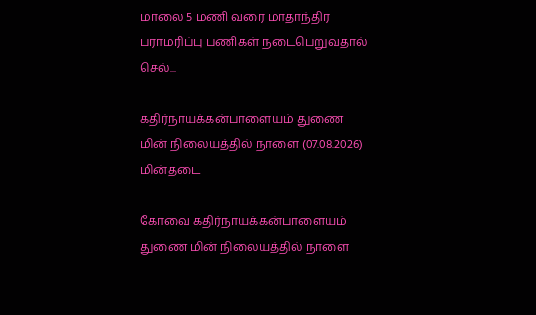மாலை 5 மணி வரை மாதாந்திர பராமரிப்பு பணிகள் நடைபெறுவதால் செல்...

கதிர்நாயக்கன்பாளையம் துணை மின் நிலையத்தில் நாளை (07.08.2026) மின்தடை

கோவை கதிர்நாயக்கன்பாளையம் துணை மின் நிலையத்தில் நாளை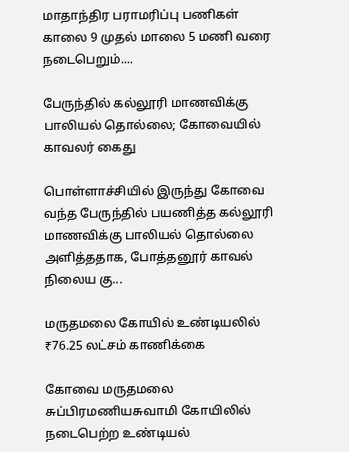மாதாந்திர பராமரிப்பு பணிகள் காலை 9 முதல் மாலை 5 மணி வரை நடைபெறும்....

பேருந்தில் கல்லூரி மாணவிக்கு பாலியல் தொல்லை; கோவையில் காவலர் கைது

பொள்ளாச்சியில் இருந்து கோவை வந்த பேருந்தில் பயணித்த கல்லூரி மாணவிக்கு பாலியல் தொல்லை அளித்ததாக, போத்தனூர் காவல் நிலைய கு...

மருதமலை கோயில் உண்டியலில் ₹76.25 லட்சம் காணிக்கை

கோவை மருதமலை சுப்பிரமணியசுவாமி கோயிலில் நடைபெற்ற உண்டியல்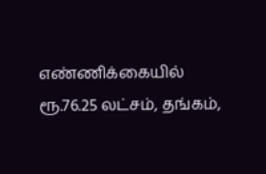எண்ணிக்கையில் ரூ.76.25 லட்சம், தங்கம்,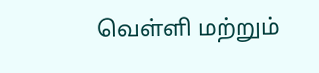வெள்ளி மற்றும்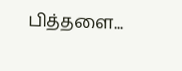பித்தளை...